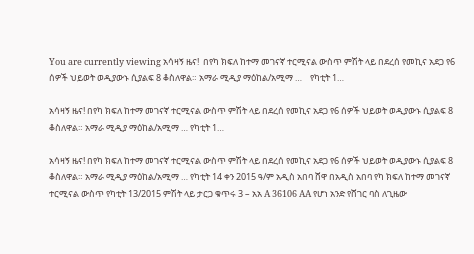You are currently viewing አሳዛኝ ዜና!  በየካ ክፍለ ከተማ መገናኛ ተርሚናል ውስጥ ምሽት ላይ በደረሰ የመኪና አደጋ የ6 ሰዎች ህይወት ወዲያውኑ ሲያልፍ 8 ቆስለዋል። አማራ ሚዲያ ማዕከል/አሚማ …    የካቲት 1…

አሳዛኝ ዜና! በየካ ክፍለ ከተማ መገናኛ ተርሚናል ውስጥ ምሽት ላይ በደረሰ የመኪና አደጋ የ6 ሰዎች ህይወት ወዲያውኑ ሲያልፍ 8 ቆስለዋል። አማራ ሚዲያ ማዕከል/አሚማ … የካቲት 1…

አሳዛኝ ዜና! በየካ ክፍለ ከተማ መገናኛ ተርሚናል ውስጥ ምሽት ላይ በደረሰ የመኪና አደጋ የ6 ሰዎች ህይወት ወዲያውኑ ሲያልፍ 8 ቆስለዋል። አማራ ሚዲያ ማዕከል/አሚማ … የካቲት 14 ቀን 2015 ዓ/ም አዲስ አበባ ሸዋ በአዲስ አበባ የካ ክፍለ ከተማ መገናኛ ተርሚናል ውስጥ የካቲት 13/2015 ምሽት ላይ ታርጋ ቁጥሩ 3 – አአ A 36106 AA የሆነ አንድ የሸገር ባስ ለጊዜው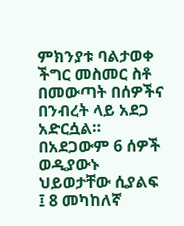ምክንያቱ ባልታወቀ ችግር መስመር ስቶ በመውጣት በሰዎችና በንብረት ላይ አደጋ አድርሷል። በአደጋውም 6 ሰዎች ወዲያውኑ ህይወታቸው ሲያልፍ ፤ 8 መካከለኛ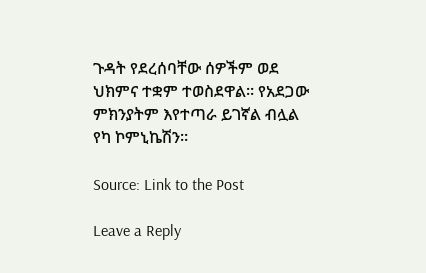ጉዳት የደረሰባቸው ሰዎችም ወደ ህክምና ተቋም ተወስደዋል። የአደጋው ምክንያትም እየተጣራ ይገኛል ብሏል የካ ኮምኒኬሽን።

Source: Link to the Post

Leave a Reply